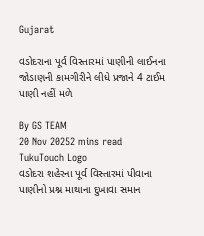Gujarat

વડોદરાના પૂર્વ વિસ્તારમાં પાણીની લાઈનના જોડાણની કામગીરીને લીધે પ્રજાને 4 ટાઈમ પાણી નહીં મળે

By GS TEAM
20 Nov 20252 mins read
TukuTouch Logo
વડોદરા શહેરના પૂર્વ વિસ્તારમાં પીવાના પાણીનો પ્રશ્ન માથાના દુખાવા સમાન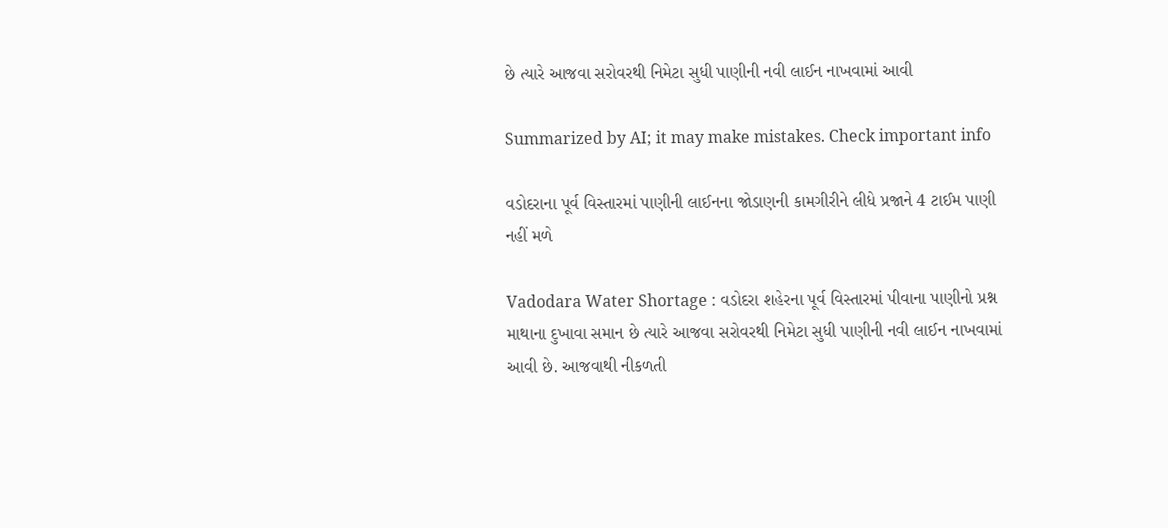છે ત્યારે આજવા સરોવરથી નિમેટા સુધી પાણીની નવી લાઈન નાખવામાં આવી

Summarized by AI; it may make mistakes. Check important info

વડોદરાના પૂર્વ વિસ્તારમાં પાણીની લાઈનના જોડાણની કામગીરીને લીધે પ્રજાને 4 ટાઈમ પાણી નહીં મળે

Vadodara Water Shortage : વડોદરા શહેરના પૂર્વ વિસ્તારમાં પીવાના પાણીનો પ્રશ્ન માથાના દુખાવા સમાન છે ત્યારે આજવા સરોવરથી નિમેટા સુધી પાણીની નવી લાઈન નાખવામાં આવી છે. આજવાથી નીકળતી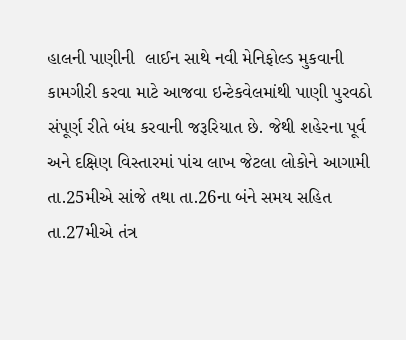હાલની પાણીની  લાઈન સાથે નવી મેનિફોલ્ડ મુકવાની કામગીરી કરવા માટે આજવા ઇન્ટેકવેલમાંથી પાણી પુરવઠો સંપૂર્ણ રીતે બંધ કરવાની જરૂરિયાત છે. જેથી શહેરના પૂર્વ અને દક્ષિણ વિસ્તારમાં પાંચ લાખ જેટલા લોકોને આગામી તા.25મીએ સાંજે તથા તા.26ના બંને સમય સહિત તા.27મીએ તંત્ર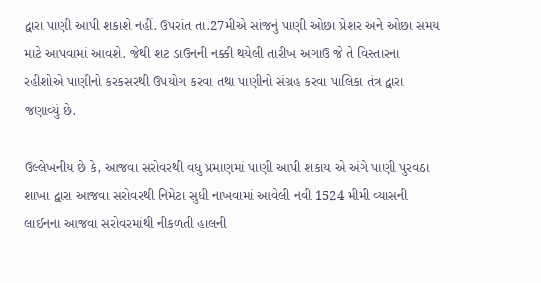દ્વારા પાણી આપી શકાશે નહીં. ઉપરાંત તા.27મીએ સાંજનું પાણી ઓછા પ્રેશર અને ઓછા સમય માટે આપવામાં આવશે. જેથી શટ ડાઉનની નક્કી થયેલી તારીખ અગાઉ જે તે વિસ્તારના રહીશોએ પાણીનો કરકસરથી ઉપયોગ કરવા તથા પાણીનો સંગ્રહ કરવા પાલિકા તંત્ર દ્વારા જણાવ્યું છે.

ઉલ્લેખનીય છે કે, આજવા સરોવરથી વધુ પ્રમાણમાં પાણી આપી શકાય એ અંગે પાણી પુરવઠા શાખા દ્વારા આજવા સરોવરથી નિમેટા સુધી નાખવામાં આવેલી નવી 1524 મીમી વ્યાસની લાઈનના આજવા સરોવરમાંથી નીકળતી હાલની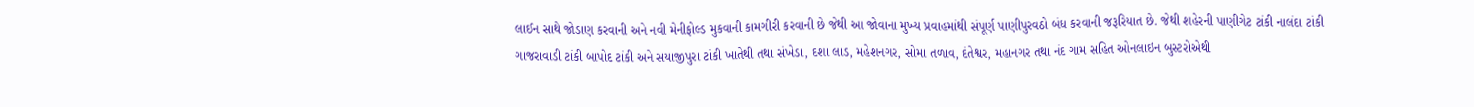લાઈન સાથે જોડાણ કરવાની અને નવી મેનીફોલ્ડ મુકવાની કામગીરી કરવાની છે જેથી આ જોવાના મુખ્ય પ્રવાહમાંથી સંપૂર્ણ પાણીપુરવઠો બંધ કરવાની જરૂરિયાત છે. જેથી શહેરની પાણીગેટ ટાંકી નાલંદા ટાંકી ગાજરાવાડી ટાંકી બાપોદ ટાંકી અને સયાજીપુરા ટાંકી ખાતેથી તથા સંખેડા, દશા લાડ, મહેશનગર, સોમા તળાવ, દંતેશ્વર, મહાનગર તથા નંદ ગામ સહિત ઓનલાઇન બુસ્ટરોએથી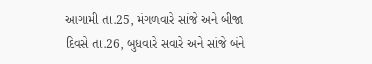આગામી તા.25, મંગળવારે સાંજે અને બીજા દિવસે તા.26, બુધવારે સવારે અને સાંજે બંને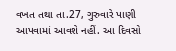વખત તથા તા.27, ગુરુવારે પાણી આપવામાં આવશે નહીં. આ દિવસો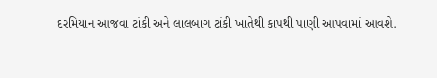દરમિયાન આજવા ટાંકી અને લાલબાગ ટાંકી ખાતેથી કાપથી પાણી આપવામાં આવશે.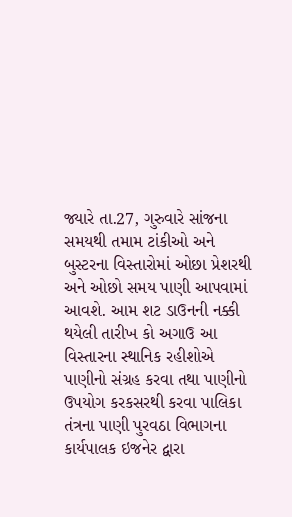જ્યારે તા.27, ગુરુવારે સાંજના સમયથી તમામ ટાંકીઓ અને બુસ્ટરના વિસ્તારોમાં ઓછા પ્રેશરથી અને ઓછો સમય પાણી આપવામાં આવશે. આમ શટ ડાઉનની નક્કી થયેલી તારીખ કો અગાઉ આ વિસ્તારના સ્થાનિક રહીશોએ પાણીનો સંગ્રહ કરવા તથા પાણીનો ઉપયોગ કરકસરથી કરવા પાલિકા તંત્રના પાણી પુરવઠા વિભાગના કાર્યપાલક ઇજનેર દ્વારા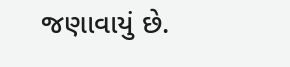જણાવાયું છે.